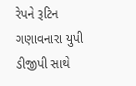રેપને રૂટિન ગણાવનારા યુપી ડીજીપી સાથે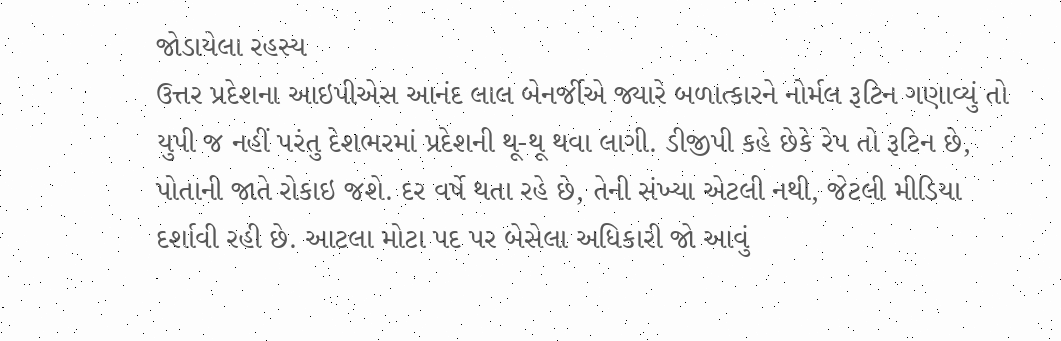જોડાયેલા રહસ્ય
ઉત્તર પ્રદેશના આઇપીએસ આનંદ લાલ બેનર્જીએ જ્યારે બળાત્કારને નોર્મલ રૂટિન ગણાવ્યું તો યુપી જ નહીં પરંતુ દેશભરમાં પ્રદેશની થૂ-થૂ થવા લાગી. ડીજીપી કહે છેકે રેપ તો રૂટિન છે, પોતાની જાતે રોકાઇ જશે. દર વર્ષે થતા રહે છે, તેની સંખ્યા એટલી નથી, જેટલી મીડિયા દર્શાવી રહી છે. આટલા મોટા પદ પર બેસેલા અધિકારી જો આવું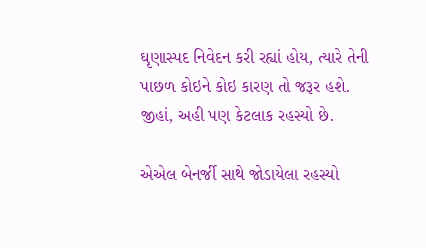ઘૃણાસ્પદ નિવેદન કરી રહ્યાં હોય, ત્યારે તેની પાછળ કોઇને કોઇ કારણ તો જરૂર હશે. જીહાં, અહી પણ કેટલાક રહસ્યો છે.

એએલ બેનર્જી સાથે જોડાયેલા રહસ્યો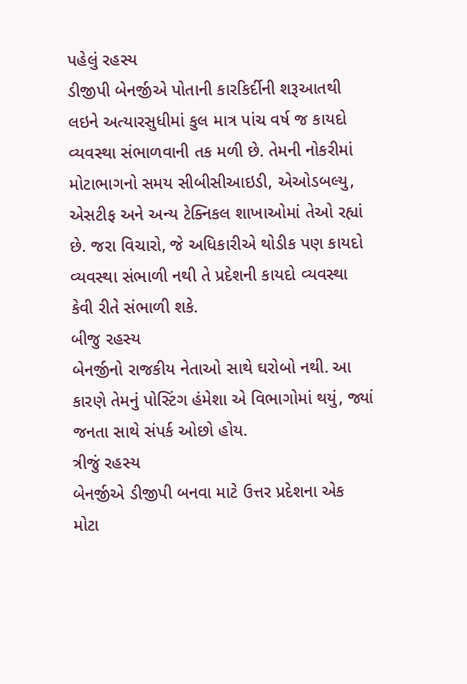પહેલું રહસ્ય
ડીજીપી બેનર્જીએ પોતાની કારકિર્દીની શરૂઆતથી લઇને અત્યારસુધીમાં કુલ માત્ર પાંચ વર્ષ જ કાયદો વ્યવસ્થા સંભાળવાની તક મળી છે. તેમની નોકરીમાં મોટાભાગનો સમય સીબીસીઆઇડી, એઓડબલ્યુ, એસટીફ અને અન્ય ટેક્નિકલ શાખાઓમાં તેઓ રહ્યાં છે. જરા વિચારો, જે અધિકારીએ થોડીક પણ કાયદો વ્યવસ્થા સંભાળી નથી તે પ્રદેશની કાયદો વ્યવસ્થા કેવી રીતે સંભાળી શકે.
બીજુ રહસ્ય
બેનર્જીનો રાજકીય નેતાઓ સાથે ઘરોબો નથી. આ કારણે તેમનું પોસ્ટિંગ હંમેશા એ વિભાગોમાં થયું, જ્યાં જનતા સાથે સંપર્ક ઓછો હોય.
ત્રીજું રહસ્ય
બેનર્જીએ ડીજીપી બનવા માટે ઉત્તર પ્રદેશના એક મોટા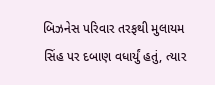બિઝનેસ પરિવાર તરફથી મુલાયમ સિંહ પર દબાણ વધાર્યું હતું, ત્યાર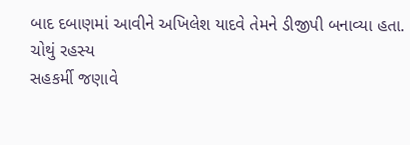બાદ દબાણમાં આવીને અખિલેશ યાદવે તેમને ડીજીપી બનાવ્યા હતા.
ચોથું રહસ્ય
સહકર્મી જણાવે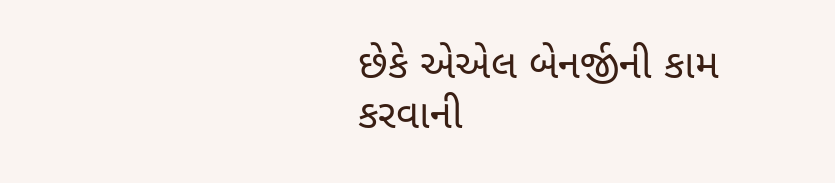છેકે એએલ બેનર્જીની કામ કરવાની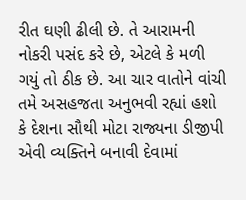રીત ઘણી ઢીલી છે. તે આરામની નોકરી પસંદ કરે છે, એટલે કે મળી ગયું તો ઠીક છે. આ ચાર વાતોને વાંચી તમે અસહજતા અનુભવી રહ્યાં હશો કે દેશના સૌથી મોટા રાજ્યના ડીજીપી એવી વ્યક્તિને બનાવી દેવામાં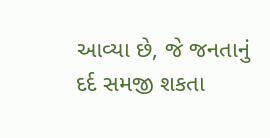આવ્યા છે, જે જનતાનું દર્દ સમજી શકતા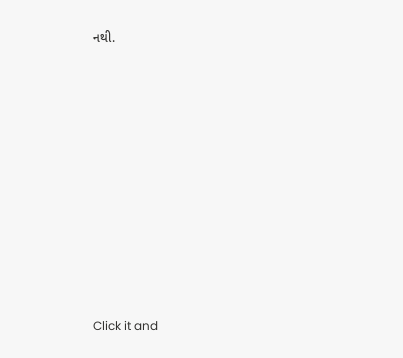નથી.












Click it and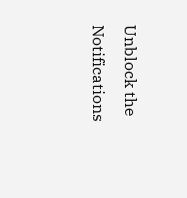Unblock the Notifications